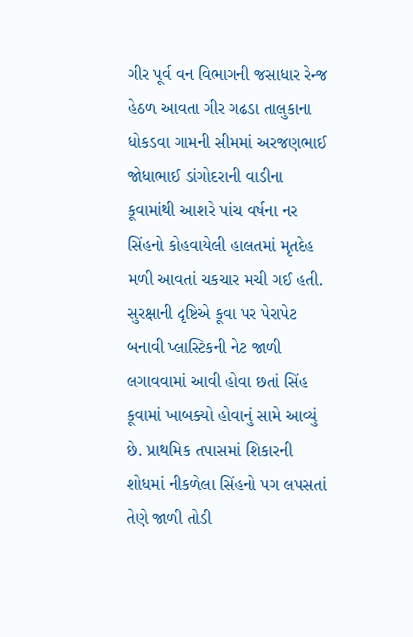ગીર પૂર્વ વન વિભાગની જસાધાર રેન્જ હેઠળ આવતા ગીર ગઢડા તાલુકાના ધોકડવા ગામની સીમમાં અરજણભાઈ જોધાભાઈ ડાંગોદરાની વાડીના કૂવામાંથી આશરે પાંચ વર્ષના નર સિંહનો કોહવાયેલી હાલતમાં મૃતદેહ મળી આવતાં ચકચાર મચી ગઈ હતી. સુરક્ષાની દૃષ્ટિએ કૂવા પર પેરાપેટ બનાવી પ્લાસ્ટિકની નેટ જાળી લગાવવામાં આવી હોવા છતાં સિંહ કૂવામાં ખાબક્યો હોવાનું સામે આવ્યું છે. પ્રાથમિક તપાસમાં શિકારની શોધમાં નીકળેલા સિંહનો પગ લપસતાં તેણે જાળી તોડી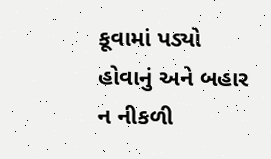કૂવામાં પડ્યો હોવાનું અને બહાર ન નીકળી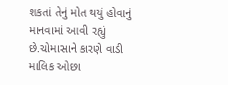શકતાં તેનું મોત થયું હોવાનું માનવામાં આવી રહ્યું છે.ચોમાસાને કારણે વાડી માલિક ઓછા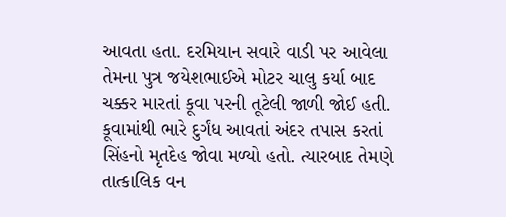આવતા હતા. દરમિયાન સવારે વાડી પર આવેલા તેમના પુત્ર જયેશભાઈએ મોટર ચાલુ કર્યા બાદ ચક્કર મારતાં કૂવા પરની તૂટેલી જાળી જોઈ હતી. કૂવામાંથી ભારે દુર્ગંધ આવતાં અંદર તપાસ કરતાં સિંહનો મૃતદેહ જોવા મળ્યો હતો. ત્યારબાદ તેમણે તાત્કાલિક વન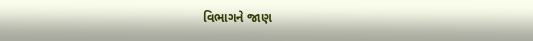વિભાગને જાણ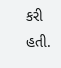કરી હતી.